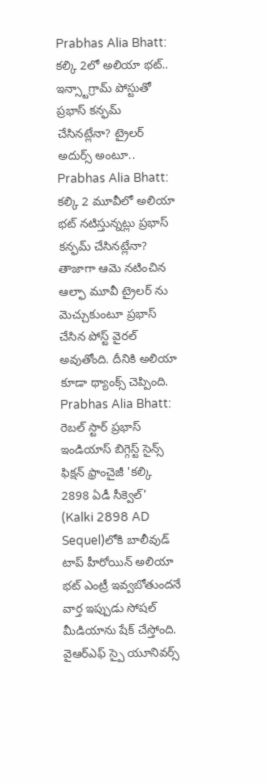Prabhas Alia Bhatt: కల్కి 2లో అలియా భట్.. ఇన్స్టాగ్రామ్ పోస్టుతో ప్రభాస్ కన్ఫమ్ చేసినట్లేనా? ట్రైలర్ అదుర్స్ అంటూ..
Prabhas Alia Bhatt: కల్కి 2 మూవీలో అలియా భట్ నటిస్తున్నట్లు ప్రభాస్ కన్ఫమ్ చేసినట్లేనా? తాజాగా ఆమె నటించిన ఆల్ఫా మూవీ ట్రైలర్ ను మెచ్చుకుంటూ ప్రభాస్ చేసిన పోస్ట్ వైరల్ అవుతోంది. దీనికి అలియా కూడా థ్యాంక్స్ చెప్పింది.
Prabhas Alia Bhatt: రెబల్ స్టార్ ప్రభాస్ ఇండియాస్ బిగ్గెస్ట్ సైన్స్ ఫిక్షన్ ఫ్రాంచైజీ 'కల్కి 2898 ఏడీ సీక్వెల్' (Kalki 2898 AD Sequel)లోకి బాలీవుడ్ టాప్ హీరోయిన్ అలియా భట్ ఎంట్రీ ఇవ్వబోతుందనే వార్త ఇప్పుడు సోషల్ మీడియాను షేక్ చేస్తోంది. వైఆర్ఎఫ్ స్పై యూనివర్స్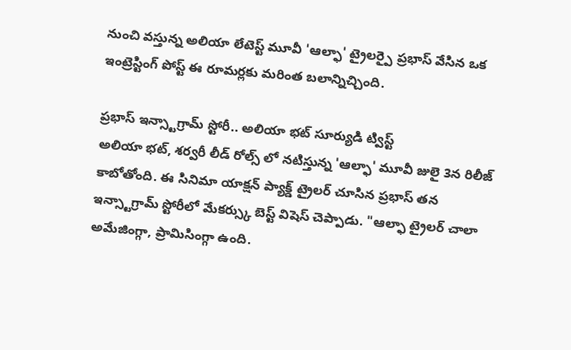నుంచి వస్తున్న అలియా లేటెస్ట్ మూవీ 'ఆల్ఫా' ట్రైలర్పై ప్రభాస్ వేసిన ఒక ఇంట్రెస్టింగ్ పోస్ట్ ఈ రూమర్లకు మరింత బలాన్నిచ్చింది.

ప్రభాస్ ఇన్స్టాగ్రామ్ స్టోరీ.. అలియా భట్ సూర్యుడి ట్విస్ట్
అలియా భట్, శర్వరీ లీడ్ రోల్స్ లో నటిస్తున్న 'ఆల్ఫా' మూవీ జులై 3న రిలీజ్ కాబోతోంది. ఈ సినిమా యాక్షన్ ప్యాక్డ్ ట్రైలర్ చూసిన ప్రభాస్ తన ఇన్స్టాగ్రామ్ స్టోరీలో మేకర్స్కు బెస్ట్ విషెస్ చెప్పాడు. "ఆల్ఫా ట్రైలర్ చాలా అమేజింగ్గా, ప్రామిసింగ్గా ఉంది.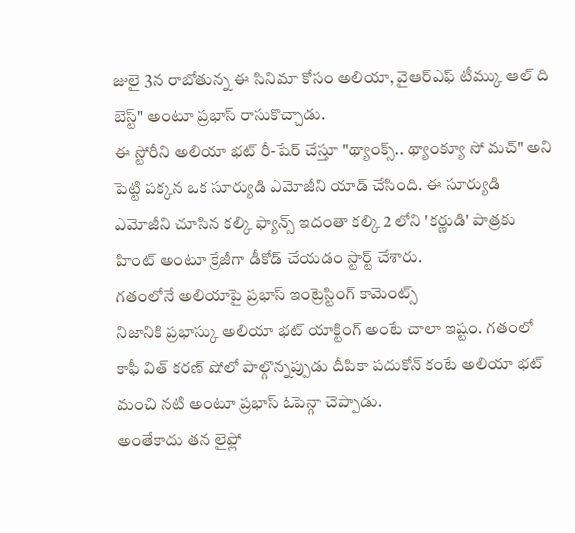జులై 3న రాబోతున్న ఈ సినిమా కోసం అలియా, వైఆర్ఎఫ్ టీమ్కు ఆల్ ది బెస్ట్" అంటూ ప్రభాస్ రాసుకొచ్చాడు.
ఈ స్టోరీని అలియా భట్ రీ-షేర్ చేస్తూ "థ్యాంక్స్.. థ్యాంక్యూ సో మచ్" అని పెట్టి పక్కన ఒక సూర్యుడి ఎమోజీని యాడ్ చేసింది. ఈ సూర్యుడి ఎమోజీని చూసిన కల్కి ఫ్యాన్స్ ఇదంతా కల్కి 2 లోని 'కర్ణుడి' పాత్రకు హింట్ అంటూ క్రేజీగా డీకోడ్ చేయడం స్టార్ట్ చేశారు.
గతంలోనే అలియాపై ప్రభాస్ ఇంట్రెస్టింగ్ కామెంట్స్
నిజానికి ప్రభాస్కు అలియా భట్ యాక్టింగ్ అంటే చాలా ఇష్టం. గతంలో కాఫీ విత్ కరణ్ షోలో పాల్గొన్నప్పుడు దీపికా పదుకోన్ కంటే అలియా భట్ మంచి నటి అంటూ ప్రభాస్ ఓపెన్గా చెప్పాడు.
అంతేకాదు తన లైఫ్లో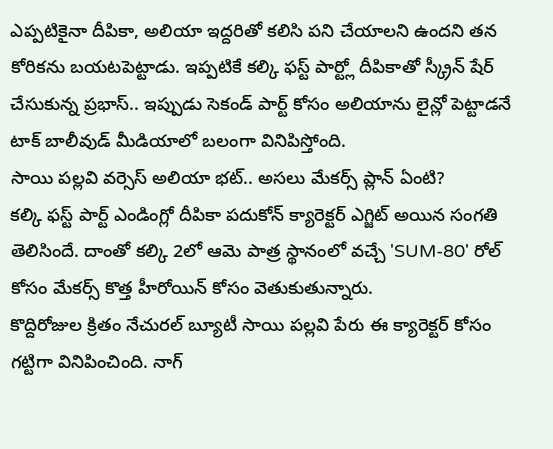ఎప్పటికైనా దీపికా, అలియా ఇద్దరితో కలిసి పని చేయాలని ఉందని తన కోరికను బయటపెట్టాడు. ఇప్పటికే కల్కి ఫస్ట్ పార్ట్లో దీపికాతో స్క్రీన్ షేర్ చేసుకున్న ప్రభాస్.. ఇప్పుడు సెకండ్ పార్ట్ కోసం అలియాను లైన్లో పెట్టాడనే టాక్ బాలీవుడ్ మీడియాలో బలంగా వినిపిస్తోంది.
సాయి పల్లవి వర్సెస్ అలియా భట్.. అసలు మేకర్స్ ప్లాన్ ఏంటి?
కల్కి ఫస్ట్ పార్ట్ ఎండింగ్లో దీపికా పదుకోన్ క్యారెక్టర్ ఎగ్జిట్ అయిన సంగతి తెలిసిందే. దాంతో కల్కి 2లో ఆమె పాత్ర స్థానంలో వచ్చే 'SUM-80' రోల్ కోసం మేకర్స్ కొత్త హీరోయిన్ కోసం వెతుకుతున్నారు.
కొద్దిరోజుల క్రితం నేచురల్ బ్యూటీ సాయి పల్లవి పేరు ఈ క్యారెక్టర్ కోసం గట్టిగా వినిపించింది. నాగ్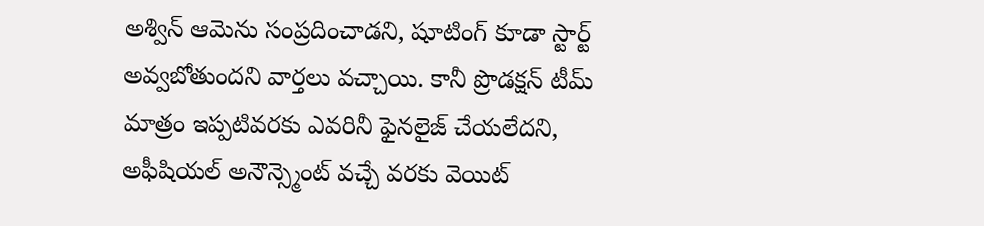అశ్విన్ ఆమెను సంప్రదించాడని, షూటింగ్ కూడా స్టార్ట్ అవ్వబోతుందని వార్తలు వచ్చాయి. కానీ ప్రొడక్షన్ టీమ్ మాత్రం ఇప్పటివరకు ఎవరినీ ఫైనలైజ్ చేయలేదని, అఫీషియల్ అనౌన్స్మెంట్ వచ్చే వరకు వెయిట్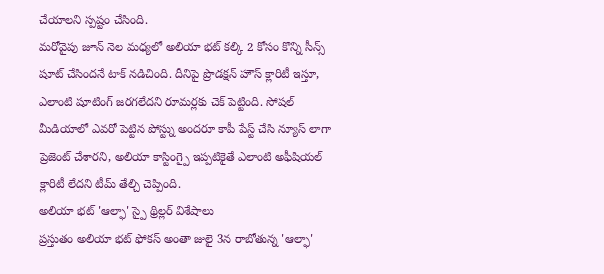చేయాలని స్పష్టం చేసింది.
మరోవైపు జూన్ నెల మధ్యలో అలియా భట్ కల్కి 2 కోసం కొన్ని సీన్స్ షూట్ చేసిందనే టాక్ నడిచింది. దీనిపై ప్రొడక్షన్ హౌస్ క్లారిటీ ఇస్తూ, ఎలాంటి షూటింగ్ జరగలేదని రూమర్లకు చెక్ పెట్టింది. సోషల్ మీడియాలో ఎవరో పెట్టిన పోస్ట్ను అందరూ కాపీ పేస్ట్ చేసి న్యూస్ లాగా ప్రెజెంట్ చేశారని, అలియా కాస్టింగ్పై ఇప్పటికైతే ఎలాంటి అఫీషియల్ క్లారిటీ లేదని టీమ్ తేల్చి చెప్పింది.
అలియా భట్ 'ఆల్ఫా' స్పై థ్రిల్లర్ విశేషాలు
ప్రస్తుతం అలియా భట్ ఫోకస్ అంతా జులై 3న రాబోతున్న 'ఆల్ఫా'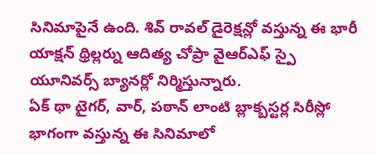సినిమాపైనే ఉంది. శివ్ రావల్ డైరెక్షన్లో వస్తున్న ఈ భారీ యాక్షన్ థ్రిల్లర్ను ఆదిత్య చోప్రా వైఆర్ఎఫ్ స్పై యూనివర్స్ బ్యానర్లో నిర్మిస్తున్నారు.
ఏక్ థా టైగర్, వార్, పఠాన్ లాంటి బ్లాక్బస్టర్ల సిరీస్లో భాగంగా వస్తున్న ఈ సినిమాలో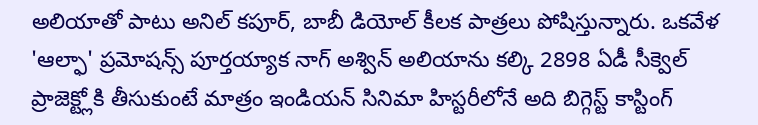అలియాతో పాటు అనిల్ కపూర్, బాబీ డియోల్ కీలక పాత్రలు పోషిస్తున్నారు. ఒకవేళ 'ఆల్ఫా' ప్రమోషన్స్ పూర్తయ్యాక నాగ్ అశ్విన్ అలియాను కల్కి 2898 ఏడీ సీక్వెల్ ప్రాజెక్ట్లోకి తీసుకుంటే మాత్రం ఇండియన్ సినిమా హిస్టరీలోనే అది బిగ్గెస్ట్ కాస్టింగ్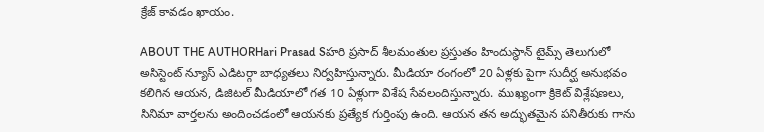క్రేజ్ కావడం ఖాయం.

ABOUT THE AUTHORHari Prasad Sహరి ప్రసాద్ శీలమంతుల ప్రస్తుతం హిందుస్థాన్ టైమ్స్ తెలుగులో అసిస్టెంట్ న్యూస్ ఎడిటర్గా బాధ్యతలు నిర్వహిస్తున్నారు. మీడియా రంగంలో 20 ఏళ్లకు పైగా సుదీర్ఘ అనుభవం కలిగిన ఆయన, డిజిటల్ మీడియాలో గత 10 ఏళ్లుగా విశేష సేవలందిస్తున్నారు. ముఖ్యంగా క్రికెట్ విశ్లేషణలు, సినిమా వార్తలను అందించడంలో ఆయనకు ప్రత్యేక గుర్తింపు ఉంది. ఆయన తన అద్భుతమైన పనితీరుకు గాను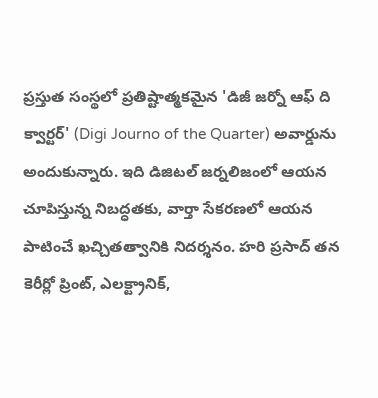ప్రస్తుత సంస్థలో ప్రతిష్టాత్మకమైన 'డిజీ జర్నో ఆఫ్ ది క్వార్టర్' (Digi Journo of the Quarter) అవార్డును అందుకున్నారు. ఇది డిజిటల్ జర్నలిజంలో ఆయన చూపిస్తున్న నిబద్ధతకు, వార్తా సేకరణలో ఆయన పాటించే ఖచ్చితత్వానికి నిదర్శనం. హరి ప్రసాద్ తన కెరీర్లో ప్రింట్, ఎలక్ట్రానిక్,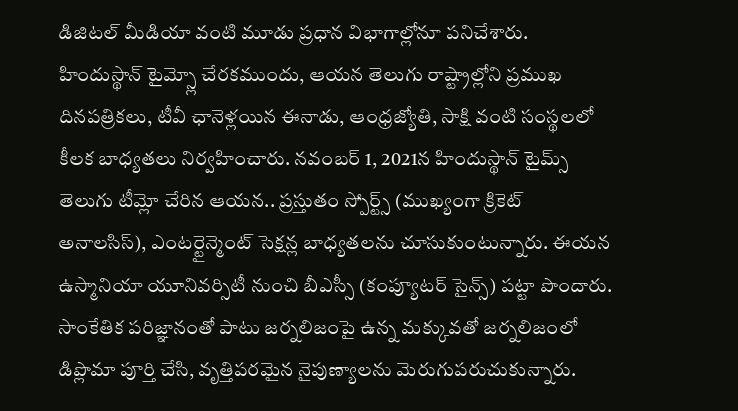డిజిటల్ మీడియా వంటి మూడు ప్రధాన విభాగాల్లోనూ పనిచేశారు. హిందుస్థాన్ టైమ్స్లో చేరకముందు, ఆయన తెలుగు రాష్ట్రాల్లోని ప్రముఖ దినపత్రికలు, టీవీ ఛానెళ్లయిన ఈనాడు, ఆంధ్రజ్యోతి, సాక్షి వంటి సంస్థలలో కీలక బాధ్యతలు నిర్వహించారు. నవంబర్ 1, 2021న హిందుస్థాన్ టైమ్స్ తెలుగు టీమ్లో చేరిన ఆయన.. ప్రస్తుతం స్పోర్ట్స్ (ముఖ్యంగా క్రికెట్ అనాలసిస్), ఎంటర్టైన్మెంట్ సెక్షన్ల బాధ్యతలను చూసుకుంటున్నారు. ఈయన ఉస్మానియా యూనివర్సిటీ నుంచి బీఎస్సీ (కంప్యూటర్ సైన్స్) పట్టా పొందారు. సాంకేతిక పరిజ్ఞానంతో పాటు జర్నలిజంపై ఉన్న మక్కువతో జర్నలిజంలో డిప్లొమా పూర్తి చేసి, వృత్తిపరమైన నైపుణ్యాలను మెరుగుపరుచుకున్నారు.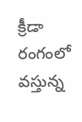క్రీడా రంగంలో వస్తున్న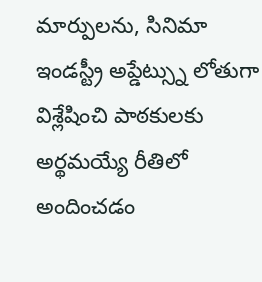మార్పులను, సినిమా ఇండస్ట్రీ అప్డేట్స్ను లోతుగా విశ్లేషించి పాఠకులకు అర్థమయ్యే రీతిలో అందించడం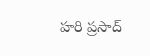హరి ప్రసాద్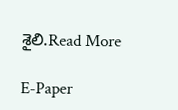శైలి.Read More

E-Paper